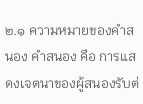๒.๑ ความหมายของคำสนอง คำสนอง คือ การแสดงเจตนาของผู้สนองรับต่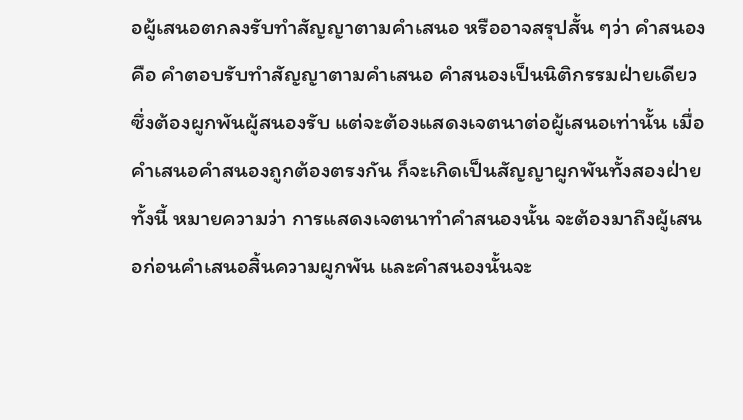อผู้เสนอตกลงรับทำสัญญาตามคำเสนอ หรืออาจสรุปสั้น ๆว่า คำสนอง คือ คำตอบรับทำสัญญาตามคำเสนอ คำสนองเป็นนิติกรรมฝ่ายเดียวซึ่งต้องผูกพันผู้สนองรับ แต่จะต้องแสดงเจตนาต่อผู้เสนอเท่านั้น เมื่อคำเสนอคำสนองถูกต้องตรงกัน ก็จะเกิดเป็นสัญญาผูกพันทั้งสองฝ่าย ทั้งนี้ หมายความว่า การแสดงเจตนาทำคำสนองนั้น จะต้องมาถึงผู้เสนอก่อนคำเสนอสิ้นความผูกพัน และคำสนองนั้นจะ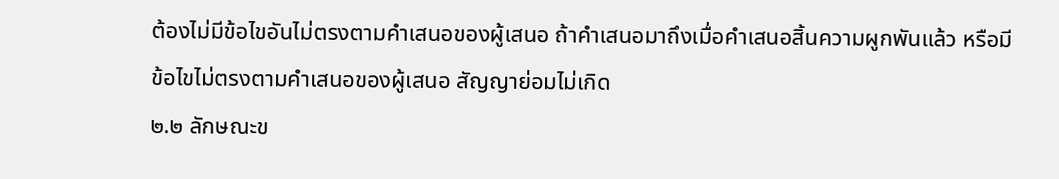ต้องไม่มีข้อไขอันไม่ตรงตามคำเสนอของผู้เสนอ ถ้าคำเสนอมาถึงเมื่อคำเสนอสิ้นความผูกพันแล้ว หรือมีข้อไขไม่ตรงตามคำเสนอของผู้เสนอ สัญญาย่อมไม่เกิด
๒.๒ ลักษณะข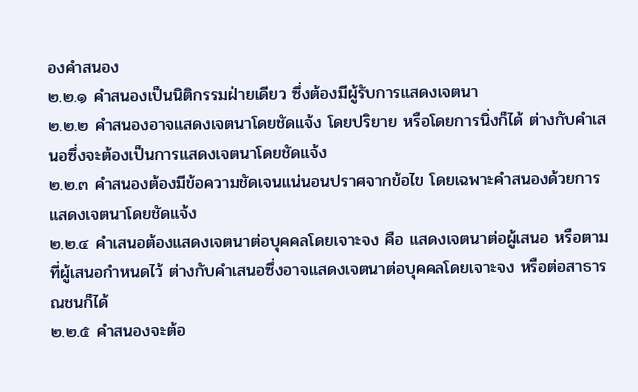องคำสนอง
๒.๒.๑ คำสนองเป็นนิติกรรมฝ่ายเดียว ซึ่งต้องมีผู้รับการแสดงเจตนา
๒.๒.๒ คำสนองอาจแสดงเจตนาโดยชัดแจ้ง โดยปริยาย หรือโดยการนิ่งก็ได้ ต่างกับคำเสนอซึ่งจะต้องเป็นการแสดงเจตนาโดยชัดแจ้ง
๒.๒.๓ คำสนองต้องมีข้อความชัดเจนแน่นอนปราศจากข้อไข โดยเฉพาะคำสนองด้วยการแสดงเจตนาโดยชัดแจ้ง
๒.๒.๔ คำเสนอต้องแสดงเจตนาต่อบุคคลโดยเจาะจง คือ แสดงเจตนาต่อผู้เสนอ หรือตามที่ผู้เสนอกำหนดไว้ ต่างกับคำเสนอซึ่งอาจแสดงเจตนาต่อบุคคลโดยเจาะจง หรือต่อสาธารณชนก็ได้
๒.๒.๕ คำสนองจะต้อ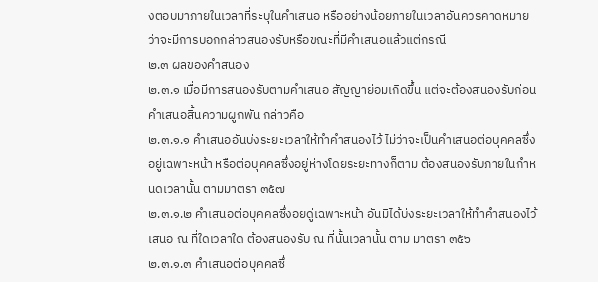งตอบมาภายในเวลาที่ระบุในคำเสนอ หรืออย่างน้อยภายในเวลาอันควรคาดหมายว่าจะมีการบอกกล่าวสนองรับหรือขณะที่มีคำเสนอแล้วแต่กรณี
๒.๓ ผลของคำสนอง
๒.๓.๑ เมื่อมีการสนองรับตามคำเสนอ สัญญาย่อมเกิดขึ้น แต่จะต้องสนองรับก่อนคำเสนอสิ้นความผูกพัน กล่าวคือ
๒.๓.๑.๑ คำเสนออันบ่งระยะเวลาให้ทำคำสนองไว้ ไม่ว่าจะเป็นคำเสนอต่อบุคคลซึ่งอยู่เฉพาะหน้า หรือต่อบุคคลซึ่งอยู่ห่างโดยระยะทางก็ตาม ต้องสนองรับภายในกำหนดเวลานั้น ตามมาตรา ๓๕๗
๒.๓.๑.๒ คำเสนอต่อบุคคลซึ่งอยดู่เฉพาะหน้า อันมิได้บ่งระยะเวลาให้ทำคำสนองไว้ เสนอ ณ ที่ใดเวลาใด ต้องสนองรับ ณ ที่นั้นเวลานั้น ตาม มาตรา ๓๕๖
๒.๓.๑.๓ คำเสนอต่อบุคคลซึ่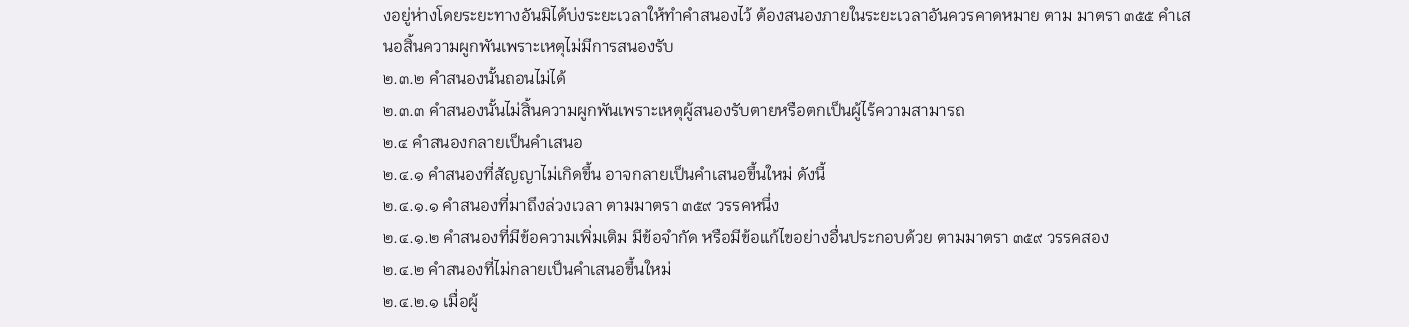งอยู่ห่างโดยระยะทางอันมิได้บ่งระยะเวลาให้ทำคำสนองไว้ ต้องสนองภายในระยะเวลาอันควรคาดหมาย ตาม มาตรา ๓๕๕ คำเสนอสิ้นความผูกพันเพราะเหตุไม่มีการสนองรับ
๒.๓.๒ คำสนองนั้นถอนไม่ได้
๒.๓.๓ คำสนองนั้นไม่สิ้นความผูกพันเพราะเหตุผู้สนองรับตายหรือตกเป็นผู้ไร้ความสามารถ
๒.๔ คำสนองกลายเป็นคำเสนอ
๒.๔.๑ คำสนองที่สัญญาไม่เกิดขึ้น อาจกลายเป็นคำเสนอขึ้นใหม่ ดังนี้
๒.๔.๑.๑ คำสนองที่มาถึงล่วงเวลา ตามมาตรา ๓๕๙ วรรคหนึ่ง
๒.๔.๑.๒ คำสนองที่มีข้อความเพิ่มเติม มีข้อจำกัด หรือมีข้อแก้ไขอย่างอื่นประกอบด้วย ตามมาตรา ๓๕๙ วรรคสอง
๒.๔.๒ คำสนองที่ไม่กลายเป็นคำเสนอขึ้นใหม่
๒.๔.๒.๑ เมื่อผู้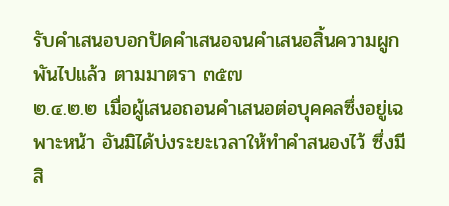รับคำเสนอบอกปัดคำเสนอจนคำเสนอสิ้นความผูกพันไปแล้ว ตามมาตรา ๓๕๗
๒.๔.๒.๒ เมื่อผู้เสนอถอนคำเสนอต่อบุคคลซึ่งอยู่เฉพาะหน้า อันมิได้บ่งระยะเวลาให้ทำคำสนองไว้ ซึ่งมีสิ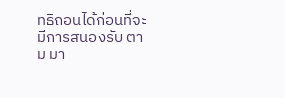ทธิถอนได้ก่อนที่จะมีการสนองรับ ตาม มา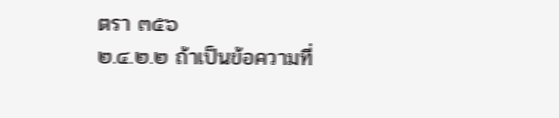ตรา ๓๕๖
๒.๔.๒.๒ ถ้าเป็นข้อความที่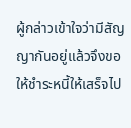ผู้กล่าวเข้าใจว่ามีสัญญากันอยู่แล้วจึงขอให้ชำระหนี้ให้เสร็จไป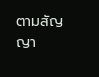ตามสัญญา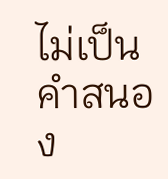ไม่เป็นคำสนอง